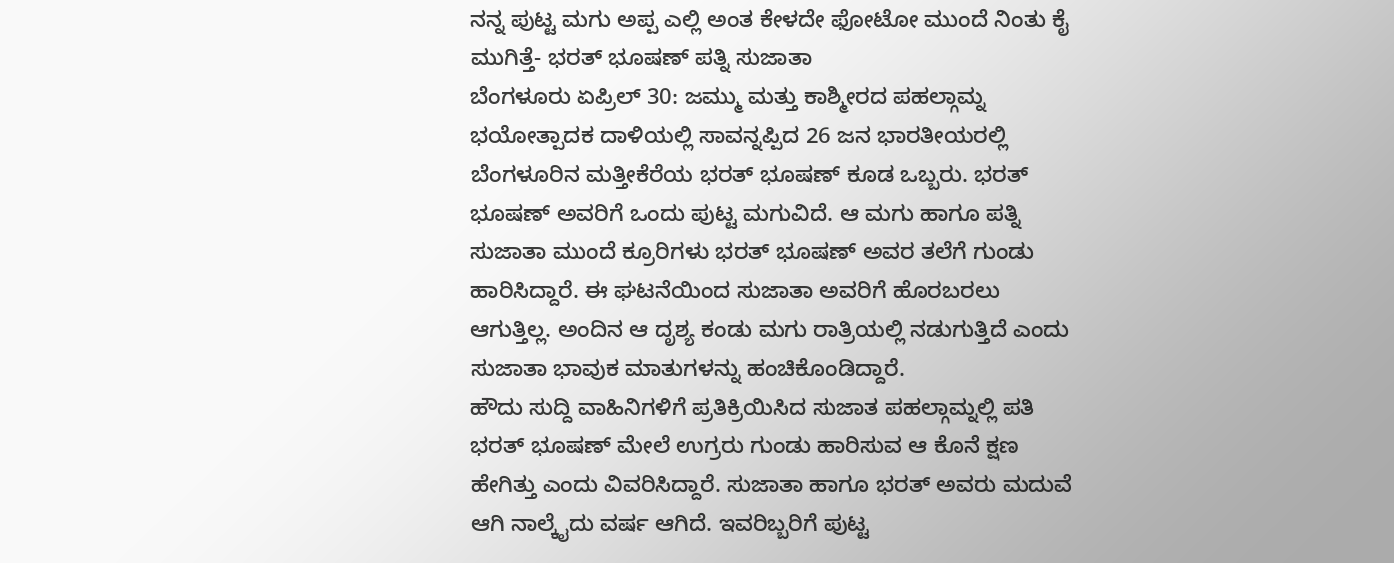ನನ್ನ ಪುಟ್ಟ ಮಗು ಅಪ್ಪ ಎಲ್ಲಿ ಅಂತ ಕೇಳದೇ ಫೋಟೋ ಮುಂದೆ ನಿಂತು ಕೈ ಮುಗಿತ್ತೆ- ಭರತ್ ಭೂಷಣ್ ಪತ್ನಿ ಸುಜಾತಾ
ಬೆಂಗಳೂರು ಏಪ್ರಿಲ್ 30: ಜಮ್ಮು ಮತ್ತು ಕಾಶ್ಮೀರದ ಪಹಲ್ಗಾಮ್ನ ಭಯೋತ್ಪಾದಕ ದಾಳಿಯಲ್ಲಿ ಸಾವನ್ನಪ್ಪಿದ 26 ಜನ ಭಾರತೀಯರಲ್ಲಿ ಬೆಂಗಳೂರಿನ ಮತ್ತೀಕೆರೆಯ ಭರತ್ ಭೂಷಣ್ ಕೂಡ ಒಬ್ಬರು. ಭರತ್ ಭೂಷಣ್ ಅವರಿಗೆ ಒಂದು ಪುಟ್ಟ ಮಗುವಿದೆ. ಆ ಮಗು ಹಾಗೂ ಪತ್ನಿ ಸುಜಾತಾ ಮುಂದೆ ಕ್ರೂರಿಗಳು ಭರತ್ ಭೂಷಣ್ ಅವರ ತಲೆಗೆ ಗುಂಡು ಹಾರಿಸಿದ್ದಾರೆ. ಈ ಘಟನೆಯಿಂದ ಸುಜಾತಾ ಅವರಿಗೆ ಹೊರಬರಲು ಆಗುತ್ತಿಲ್ಲ. ಅಂದಿನ ಆ ದೃಶ್ಯ ಕಂಡು ಮಗು ರಾತ್ರಿಯಲ್ಲಿ ನಡುಗುತ್ತಿದೆ ಎಂದು ಸುಜಾತಾ ಭಾವುಕ ಮಾತುಗಳನ್ನು ಹಂಚಿಕೊಂಡಿದ್ದಾರೆ.
ಹೌದು ಸುದ್ದಿ ವಾಹಿನಿಗಳಿಗೆ ಪ್ರತಿಕ್ರಿಯಿಸಿದ ಸುಜಾತ ಪಹಲ್ಗಾಮ್ನಲ್ಲಿ ಪತಿ ಭರತ್ ಭೂಷಣ್ ಮೇಲೆ ಉಗ್ರರು ಗುಂಡು ಹಾರಿಸುವ ಆ ಕೊನೆ ಕ್ಷಣ ಹೇಗಿತ್ತು ಎಂದು ವಿವರಿಸಿದ್ದಾರೆ. ಸುಜಾತಾ ಹಾಗೂ ಭರತ್ ಅವರು ಮದುವೆ ಆಗಿ ನಾಲ್ಕೈದು ವರ್ಷ ಆಗಿದೆ. ಇವರಿಬ್ಬರಿಗೆ ಪುಟ್ಟ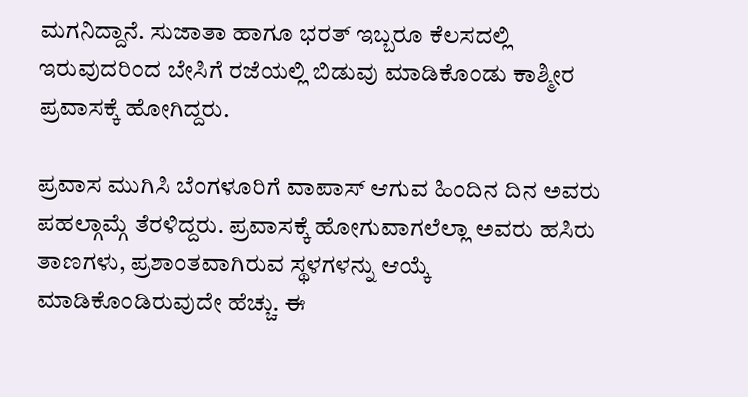ಮಗನಿದ್ದಾನೆ. ಸುಜಾತಾ ಹಾಗೂ ಭರತ್ ಇಬ್ಬರೂ ಕೆಲಸದಲ್ಲಿ ಇರುವುದರಿಂದ ಬೇಸಿಗೆ ರಜೆಯಲ್ಲಿ ಬಿಡುವು ಮಾಡಿಕೊಂಡು ಕಾಶ್ಮೀರ ಪ್ರವಾಸಕ್ಕೆ ಹೋಗಿದ್ದರು.

ಪ್ರವಾಸ ಮುಗಿಸಿ ಬೆಂಗಳೂರಿಗೆ ವಾಪಾಸ್ ಆಗುವ ಹಿಂದಿನ ದಿನ ಅವರು ಪಹಲ್ಗಾಮ್ಗೆ ತೆರಳಿದ್ದರು. ಪ್ರವಾಸಕ್ಕೆ ಹೋಗುವಾಗಲೆಲ್ಲಾ ಅವರು ಹಸಿರು ತಾಣಗಳು, ಪ್ರಶಾಂತವಾಗಿರುವ ಸ್ಥಳಗಳನ್ನು ಆಯ್ಕೆ ಮಾಡಿಕೊಂಡಿರುವುದೇ ಹೆಚ್ಚು. ಈ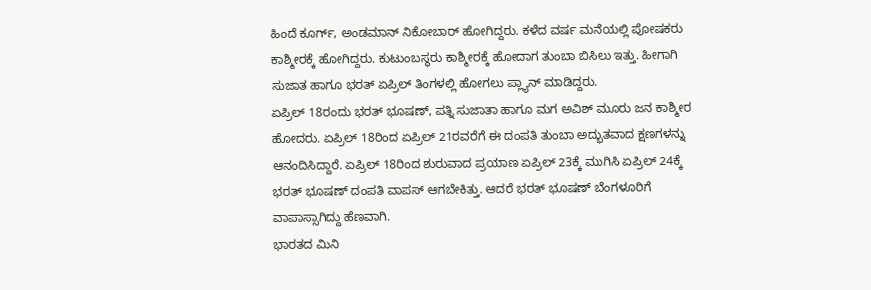ಹಿಂದೆ ಕೂರ್ಗ್, ಅಂಡಮಾನ್ ನಿಕೋಬಾರ್ ಹೋಗಿದ್ದರು. ಕಳೆದ ವರ್ಷ ಮನೆಯಲ್ಲಿ ಪೋಷಕರು ಕಾಶ್ಮೀರಕ್ಕೆ ಹೋಗಿದ್ದರು. ಕುಟುಂಬಸ್ಥರು ಕಾಶ್ಮೀರಕ್ಕೆ ಹೋದಾಗ ತುಂಬಾ ಬಿಸಿಲು ಇತ್ತು. ಹೀಗಾಗಿ ಸುಜಾತ ಹಾಗೂ ಭರತ್ ಏಪ್ರಿಲ್ ತಿಂಗಳಲ್ಲಿ ಹೋಗಲು ಪ್ಲ್ಯಾನ್ ಮಾಡಿದ್ದರು.
ಏಪ್ರಿಲ್ 18ರಂದು ಭರತ್ ಭೂಷಣ್, ಪತ್ನಿ ಸುಜಾತಾ ಹಾಗೂ ಮಗ ಅವಿಶ್ ಮೂರು ಜನ ಕಾಶ್ಮೀರ ಹೋದರು. ಏಪ್ರಿಲ್ 18ರಿಂದ ಏಪ್ರಿಲ್ 21ರವರೆಗೆ ಈ ದಂಪತಿ ತುಂಬಾ ಅದ್ಭುತವಾದ ಕ್ಷಣಗಳನ್ನು ಆನಂದಿಸಿದ್ದಾರೆ. ಏಪ್ರಿಲ್ 18ರಿಂದ ಶುರುವಾದ ಪ್ರಯಾಣ ಏಪ್ರಿಲ್ 23ಕ್ಕೆ ಮುಗಿಸಿ ಏಪ್ರಿಲ್ 24ಕ್ಕೆ ಭರತ್ ಭೂಷಣ್ ದಂಪತಿ ವಾಪಸ್ ಆಗಬೇಕಿತ್ತು. ಆದರೆ ಭರತ್ ಭೂಷಣ್ ಬೆಂಗಳೂರಿಗೆ ವಾಪಾಸ್ಸಾಗಿದ್ದು ಹೆಣವಾಗಿ.
ಭಾರತದ ಮಿನಿ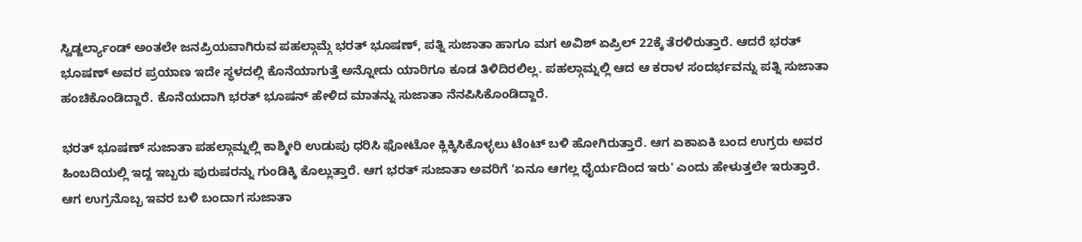ಸ್ವಿಡ್ಜರ್ಲ್ಯಾಂಡ್ ಅಂತಲೇ ಜನಪ್ರಿಯವಾಗಿರುವ ಪಹಲ್ಗಾಮ್ಗೆ ಭರತ್ ಭೂಷಣ್, ಪತ್ನಿ ಸುಜಾತಾ ಹಾಗೂ ಮಗ ಅವಿಶ್ ಏಪ್ರಿಲ್ 22ಕ್ಕೆ ತೆರಳಿರುತ್ತಾರೆ. ಆದರೆ ಭರತ್ ಭೂಷಣ್ ಅವರ ಪ್ರಯಾಣ ಇದೇ ಸ್ಥಳದಲ್ಲಿ ಕೊನೆಯಾಗುತ್ತೆ ಅನ್ನೋದು ಯಾರಿಗೂ ಕೂಡ ತಿಳಿದಿರಲಿಲ್ಲ. ಪಹಲ್ಗಾಮ್ನಲ್ಲಿ ಆದ ಆ ಕರಾಳ ಸಂದರ್ಭವನ್ನು ಪತ್ನಿ ಸುಜಾತಾ ಹಂಚಿಕೊಂಡಿದ್ದಾರೆ. ಕೊನೆಯದಾಗಿ ಭರತ್ ಭೂಷನ್ ಹೇಳಿದ ಮಾತನ್ನು ಸುಜಾತಾ ನೆನಪಿಸಿಕೊಂಡಿದ್ದಾರೆ.

ಭರತ್ ಭೂಷಣ್ ಸುಜಾತಾ ಪಹಲ್ಗಾಮ್ನಲ್ಲಿ ಕಾಶ್ಮೀರಿ ಉಡುಪು ಧರಿಸಿ ಫೋಟೋ ಕ್ಲಿಕ್ಕಿಸಿಕೊಳ್ಳಲು ಟೆಂಟ್ ಬಳಿ ಹೋಗಿರುತ್ತಾರೆ. ಆಗ ಏಕಾಏಕಿ ಬಂದ ಉಗ್ರರು ಅವರ ಹಿಂಬದಿಯಲ್ಲಿ ಇದ್ದ ಇಬ್ಬರು ಪುರುಷರನ್ನು ಗುಂಡಿಕ್ಕಿ ಕೊಲ್ಲುತ್ತಾರೆ. ಆಗ ಭರತ್ ಸುಜಾತಾ ಅವರಿಗೆ 'ಏನೂ ಆಗಲ್ಲ ಧೈರ್ಯದಿಂದ ಇರು' ಎಂದು ಹೇಳುತ್ತಲೇ ಇರುತ್ತಾರೆ.
ಆಗ ಉಗ್ರನೊಬ್ಬ ಇವರ ಬಳಿ ಬಂದಾಗ ಸುಜಾತಾ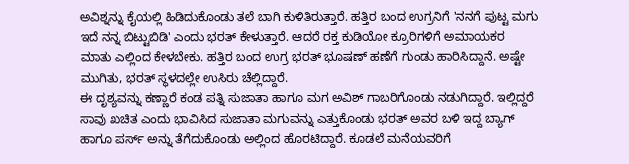ಅವಿಶ್ನನ್ನು ಕೈಯಲ್ಲಿ ಹಿಡಿದುಕೊಂಡು ತಲೆ ಬಾಗಿ ಕುಳಿತಿರುತ್ತಾರೆ. ಹತ್ತಿರ ಬಂದ ಉಗ್ರನಿಗೆ 'ನನಗೆ ಪುಟ್ಟ ಮಗು ಇದೆ ನನ್ನ ಬಿಟ್ಟುಬಿಡಿ' ಎಂದು ಭರತ್ ಕೇಳುತ್ತಾರೆ. ಆದರೆ ರಕ್ತ ಕುಡಿಯೋ ಕ್ರೂರಿಗಳಿಗೆ ಅಮಾಯಕರ ಮಾತು ಎಲ್ಲಿಂದ ಕೇಳಬೇಕು. ಹತ್ತಿರ ಬಂದ ಉಗ್ರ ಭರತ್ ಭೂಷಣ್ ಹಣೆಗೆ ಗುಂಡು ಹಾರಿಸಿದ್ದಾನೆ. ಅಷ್ಟೇ ಮುಗಿತು, ಭರತ್ ಸ್ಥಳದಲ್ಲೇ ಉಸಿರು ಚೆಲ್ಲಿದ್ದಾರೆ.
ಈ ದೃಶ್ಯವನ್ನು ಕಣ್ಣಾರೆ ಕಂಡ ಪತ್ನಿ ಸುಜಾತಾ ಹಾಗೂ ಮಗ ಅವಿಶ್ ಗಾಬರಿಗೊಂಡು ನಡುಗಿದ್ದಾರೆ. ಇಲ್ಲಿದ್ದರೆ ಸಾವು ಖಚಿತ ಎಂದು ಭಾವಿಸಿದ ಸುಜಾತಾ ಮಗುವನ್ನು ಎತ್ತುಕೊಂಡು ಭರತ್ ಅವರ ಬಳಿ ಇದ್ದ ಬ್ಯಾಗ್ ಹಾಗೂ ಪರ್ಸ್ ಅನ್ನು ತೆಗೆದುಕೊಂಡು ಅಲ್ಲಿಂದ ಹೊರಟಿದ್ದಾರೆ. ಕೂಡಲೆ ಮನೆಯವರಿಗೆ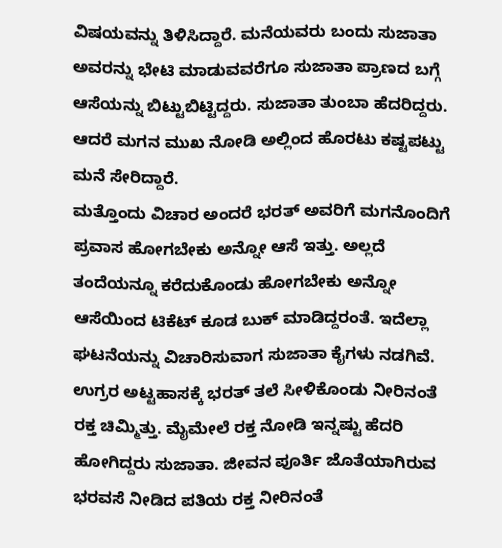ವಿಷಯವನ್ನು ತಿಳಿಸಿದ್ದಾರೆ. ಮನೆಯವರು ಬಂದು ಸುಜಾತಾ ಅವರನ್ನು ಭೇಟಿ ಮಾಡುವವರೆಗೂ ಸುಜಾತಾ ಪ್ರಾಣದ ಬಗ್ಗೆ ಆಸೆಯನ್ನು ಬಿಟ್ಟುಬಿಟ್ಟಿದ್ದರು. ಸುಜಾತಾ ತುಂಬಾ ಹೆದರಿದ್ದರು. ಆದರೆ ಮಗನ ಮುಖ ನೋಡಿ ಅಲ್ಲಿಂದ ಹೊರಟು ಕಷ್ಟಪಟ್ಟು ಮನೆ ಸೇರಿದ್ದಾರೆ.
ಮತ್ತೊಂದು ವಿಚಾರ ಅಂದರೆ ಭರತ್ ಅವರಿಗೆ ಮಗನೊಂದಿಗೆ ಪ್ರವಾಸ ಹೋಗಬೇಕು ಅನ್ನೋ ಆಸೆ ಇತ್ತು. ಅಲ್ಲದೆ ತಂದೆಯನ್ನೂ ಕರೆದುಕೊಂಡು ಹೋಗಬೇಕು ಅನ್ನೋ ಆಸೆಯಿಂದ ಟಿಕೆಟ್ ಕೂಡ ಬುಕ್ ಮಾಡಿದ್ದರಂತೆ. ಇದೆಲ್ಲಾ ಘಟನೆಯನ್ನು ವಿಚಾರಿಸುವಾಗ ಸುಜಾತಾ ಕೈಗಳು ನಡಗಿವೆ. ಉಗ್ರರ ಅಟ್ಟಹಾಸಕ್ಕೆ ಭರತ್ ತಲೆ ಸೀಳಿಕೊಂಡು ನೀರಿನಂತೆ ರಕ್ತ ಚಿಮ್ಮಿತ್ತು. ಮೈಮೇಲೆ ರಕ್ತ ನೋಡಿ ಇನ್ನಷ್ಟು ಹೆದರಿ ಹೋಗಿದ್ದರು ಸುಜಾತಾ. ಜೀವನ ಪೂರ್ತಿ ಜೊತೆಯಾಗಿರುವ ಭರವಸೆ ನೀಡಿದ ಪತಿಯ ರಕ್ತ ನೀರಿನಂತೆ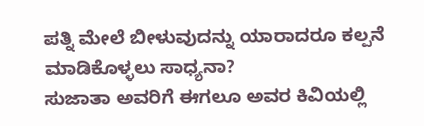ಪತ್ನಿ ಮೇಲೆ ಬೀಳುವುದನ್ನು ಯಾರಾದರೂ ಕಲ್ಪನೆ ಮಾಡಿಕೊಳ್ಳಲು ಸಾಧ್ಯನಾ?
ಸುಜಾತಾ ಅವರಿಗೆ ಈಗಲೂ ಅವರ ಕಿವಿಯಲ್ಲಿ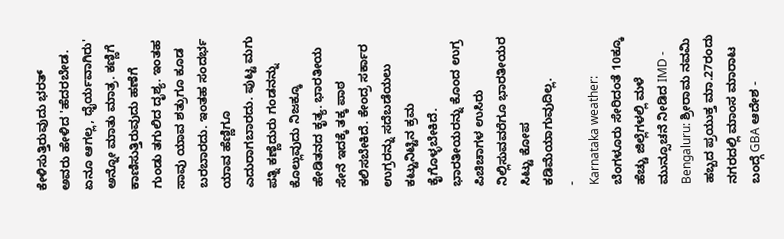ಕೇಳಿಸುತ್ತಿರುವುದು ಭರತ್ ಅವರು ಹೇಳಿದ 'ಹೆದರಬೇಡ. ಏನೂ ಆಗಲ್ಲ, ಧೈರ್ಯವಾಗಿರು' ಅನ್ನೋ ಮಾತು ಮಾತ್ರ. ಕಣ್ಣಿಗೆ ಕಾಣಿಸುತ್ತಿರುವುದು ಹಣೆಗೆ ಗುಂಡು ತಗುಲಿದ ದೃಶ್ಯ. ಇಂತಹ ಸಾವು ಯಾವ ಶತ್ರುಗೂ ಕೂಡ ಬರಬಾರದು. ಇಂತಹ ಸಂದರ್ಭ ಯಾವ ಹೆಣ್ಣಿಗೂ ಎದುರಾಗಬಾರದು. ಪುಟ್ಟ ಮಗು ಪತ್ನಿ ಕಣ್ಣೆದುರು ಗಂಡನನ್ನು ಕೊಲ್ಲುವುದು ನಿಜಕ್ಕೂ ಹೇಡಿತನದ ಕೃತ್ಯ. ಭಾರತೀಯ ಸೇನೆ ಇದಕ್ಕೆ ತಕ್ಕ ಪಾಠ ಕಲಿಸಬೇಕಿದೆ. ಕೇಂದ್ರ ಸರ್ಕಾರ ಉಗ್ರರನ್ನು ಸದೆಬಡೆಯಲು ಕಟ್ಟುನಿಟ್ಟಿನ ಕ್ರಮ ಕೈಗೊಳ್ಳಬೇಕಿದೆ. ಭಾರತೀಯರನ್ನು ಕೊಂದ ಉಗ್ರ ಪಿಚಿಚಾಗಳ ಉಸಿರು ನಿಲ್ಲಿಸುವವರೆಗೂ ಭಾರತೀಯರ ಸಿಟ್ಟು ಕೋಪ ಕಡಿಮೆಯಾಗುವುದಿಲ್ಲ.
-
Karnataka weather: ಬೆಂಗಳೂರು ಸೇರಿದಂತೆ 10ಕ್ಕೂ ಹೆಚ್ಚು ಜಿಲ್ಲೆಗಳಲ್ಲಿ ಮಳೆ ಮುನ್ಸೂಚನೆ ನೀಡಿದ IMD -
Bengaluru: ಶ್ರೀರಾಮ ನವಮಿ ಹಬ್ಬದ ಪ್ರಯುಕ್ತ ಮಾ.27ರಂದು ನಗರದಲ್ಲಿ ಮಾಂಸ ಮಾರಾಟ ಬಂದ್ಗೆ GBA ಆದೇಶ -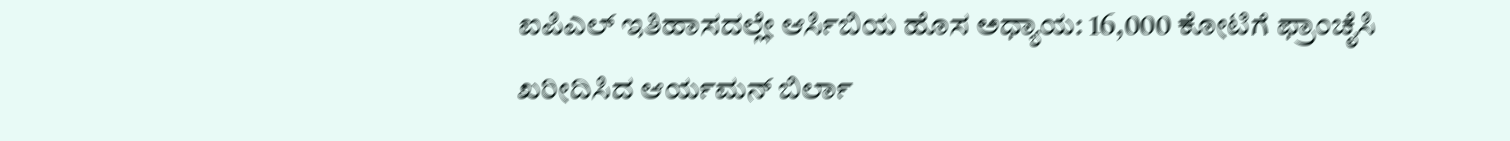ಐಪಿಎಲ್ ಇತಿಹಾಸದಲ್ಲೇ ಆರ್ಸಿಬಿಯ ಹೊಸ ಅಧ್ಯಾಯ: 16,000 ಕೋಟಿಗೆ ಫ್ರಾಂಚೈಸಿ ಖರೀದಿಸಿದ ಆರ್ಯಮನ್ ಬಿರ್ಲಾ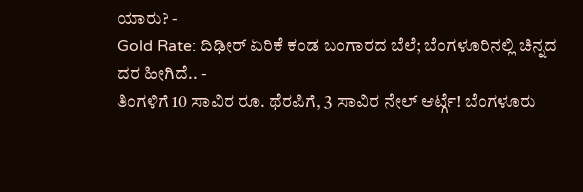ಯಾರು? -
Gold Rate: ದಿಢೀರ್ ಏರಿಕೆ ಕಂಡ ಬಂಗಾರದ ಬೆಲೆ; ಬೆಂಗಳೂರಿನಲ್ಲಿ ಚಿನ್ನದ ದರ ಹೀಗಿದೆ.. -
ತಿಂಗಳಿಗೆ 10 ಸಾವಿರ ರೂ. ಥೆರಪಿಗೆ, 3 ಸಾವಿರ ನೇಲ್ ಆರ್ಟ್ಗೆ! ಬೆಂಗಳೂರು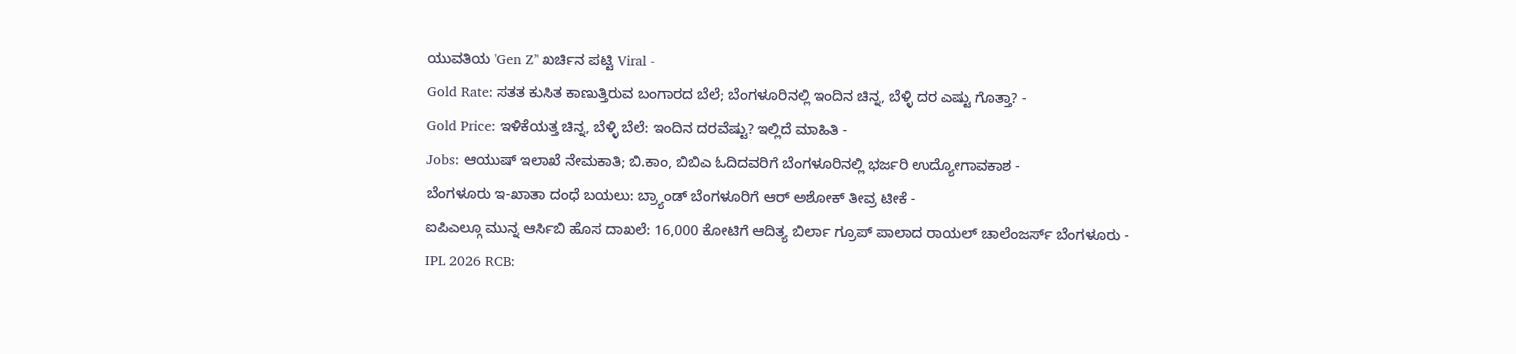ಯುವತಿಯ 'Gen Z’' ಖರ್ಚಿನ ಪಟ್ಟಿ Viral -
Gold Rate: ಸತತ ಕುಸಿತ ಕಾಣುತ್ತಿರುವ ಬಂಗಾರದ ಬೆಲೆ; ಬೆಂಗಳೂರಿನಲ್ಲಿ ಇಂದಿನ ಚಿನ್ನ, ಬೆಳ್ಳಿ ದರ ಎಷ್ಟು ಗೊತ್ತಾ? -
Gold Price: ಇಳಿಕೆಯತ್ತ ಚಿನ್ನ, ಬೆಳ್ಳಿ ಬೆಲೆ: ಇಂದಿನ ದರವೆಷ್ಟು? ಇಲ್ಲಿದೆ ಮಾಹಿತಿ -
Jobs: ಆಯುಷ್ ಇಲಾಖೆ ನೇಮಕಾತಿ; ಬಿ.ಕಾಂ, ಬಿಬಿಎ ಓದಿದವರಿಗೆ ಬೆಂಗಳೂರಿನಲ್ಲಿ ಭರ್ಜರಿ ಉದ್ಯೋಗಾವಕಾಶ -
ಬೆಂಗಳೂರು ಇ-ಖಾತಾ ದಂಧೆ ಬಯಲು: ಬ್ರ್ಯಾಂಡ್ ಬೆಂಗಳೂರಿಗೆ ಆರ್ ಅಶೋಕ್ ತೀವ್ರ ಟೀಕೆ -
ಐಪಿಎಲ್ಗೂ ಮುನ್ನ ಆರ್ಸಿಬಿ ಹೊಸ ದಾಖಲೆ: 16,000 ಕೋಟಿಗೆ ಆದಿತ್ಯ ಬಿರ್ಲಾ ಗ್ರೂಪ್ ಪಾಲಾದ ರಾಯಲ್ ಚಾಲೆಂಜರ್ಸ್ ಬೆಂಗಳೂರು -
IPL 2026 RCB: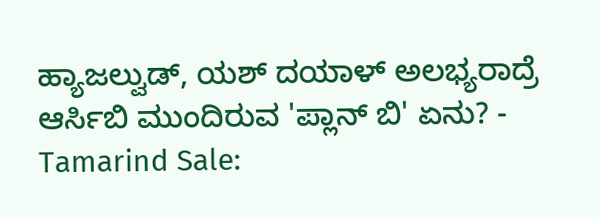ಹ್ಯಾಜಲ್ವುಡ್, ಯಶ್ ದಯಾಳ್ ಅಲಭ್ಯರಾದ್ರೆ ಆರ್ಸಿಬಿ ಮುಂದಿರುವ 'ಪ್ಲಾನ್ ಬಿ' ಏನು? -
Tamarind Sale: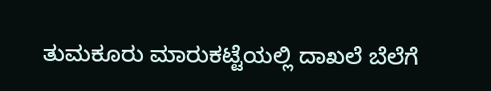ತುಮಕೂರು ಮಾರುಕಟ್ಟೆಯಲ್ಲಿ ದಾಖಲೆ ಬೆಲೆಗೆ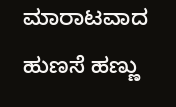ಮಾರಾಟವಾದ ಹುಣಸೆ ಹಣ್ಣು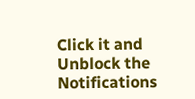Click it and Unblock the Notifications